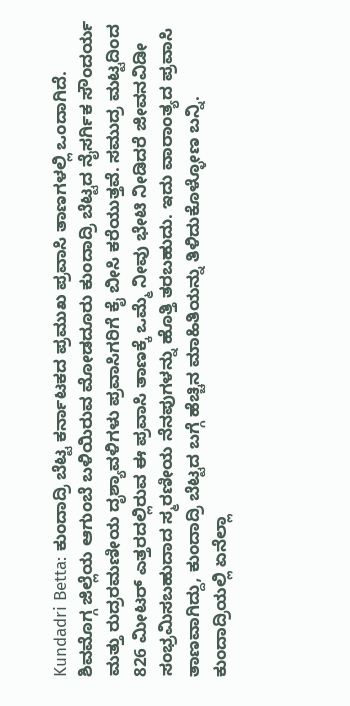Kundadri Betta: ಕುಂದಾದ್ರಿ ಬೆಟ್ಟ ಕರ್ನಾಟಕದ ಪ್ರಮುಖ ಪ್ರವಾಸಿ ತಾಣಗಳಲ್ಲಿ ಒಂದಾಗಿದೆ. ಶಿವಮೊಗ್ಗ ಜಿಲ್ಲೆಯ ಆಗುಂಬೆ ಬಳಿಯಿರುವ ಮೋಡದೂರು ಕುಂದಾದ್ರಿ ಬೆಟ್ಟದ ನೈಸರ್ಗಿಕ ಸೌಂದರ್ಯ ಮತ್ತು ರುದ್ರರಮಣೀಯ ದೃಶ್ಯಾವಳಿಗಳು ಪ್ರವಾಸಿಗರಿಗೆ ಕೈ ಬೀಸಿ ಕರೆಯುತ್ತವೆ. ಸಮುದ್ರ ಮಟ್ಟದಿಂದ 826 ಮೀಟರ್ ಎತ್ತರದಲ್ಲಿರುವ ಈ ಪ್ರವಾಸಿ ತಾಣಕ್ಕೆ ಒಮ್ಮೆ ನೀವು ಭೇಟಿ ನೀಡಿದರೆ ಜೀವನವಿಡೀ ಸಂಭ್ರಮಿಸಬಹುದಾದ ಸ್ಮರಣೀಯ ನೆನಪುಗಳನ್ನು ಹೊತ್ತಿ ತರಬಹುದು. ಇದು ವಾರಾಂತ್ಯದ ಪ್ರವಾಸಿ ತಾಣವಾಗಿದ್ದು, ಕುಂದಾದ್ರಿ ಬೆಟ್ಟದ ಬಗ್ಗೆ ಹೆಚ್ಚಿನ ಮಾಹಿತಿಯನ್ನು ತಿಳಿದುಕೊಳ್ಳೋಣ ಬನ್ನಿ.
ಕುಂದಾದ್ರಿಯಲ್ಲಿ ಏನೆಲ್ಲಾ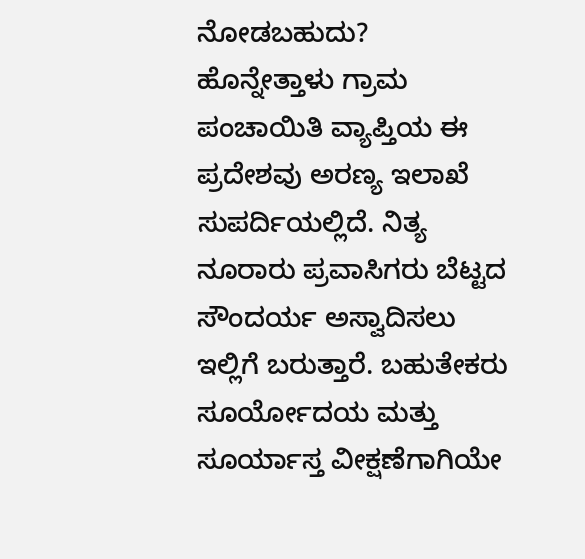ನೋಡಬಹುದು?
ಹೊನ್ನೇತ್ತಾಳು ಗ್ರಾಮ ಪಂಚಾಯಿತಿ ವ್ಯಾಪ್ತಿಯ ಈ ಪ್ರದೇಶವು ಅರಣ್ಯ ಇಲಾಖೆ ಸುಪರ್ದಿಯಲ್ಲಿದೆ. ನಿತ್ಯ ನೂರಾರು ಪ್ರವಾಸಿಗರು ಬೆಟ್ಟದ ಸೌಂದರ್ಯ ಅಸ್ವಾದಿಸಲು ಇಲ್ಲಿಗೆ ಬರುತ್ತಾರೆ. ಬಹುತೇಕರು ಸೂರ್ಯೋದಯ ಮತ್ತು ಸೂರ್ಯಾಸ್ತ ವೀಕ್ಷಣೆಗಾಗಿಯೇ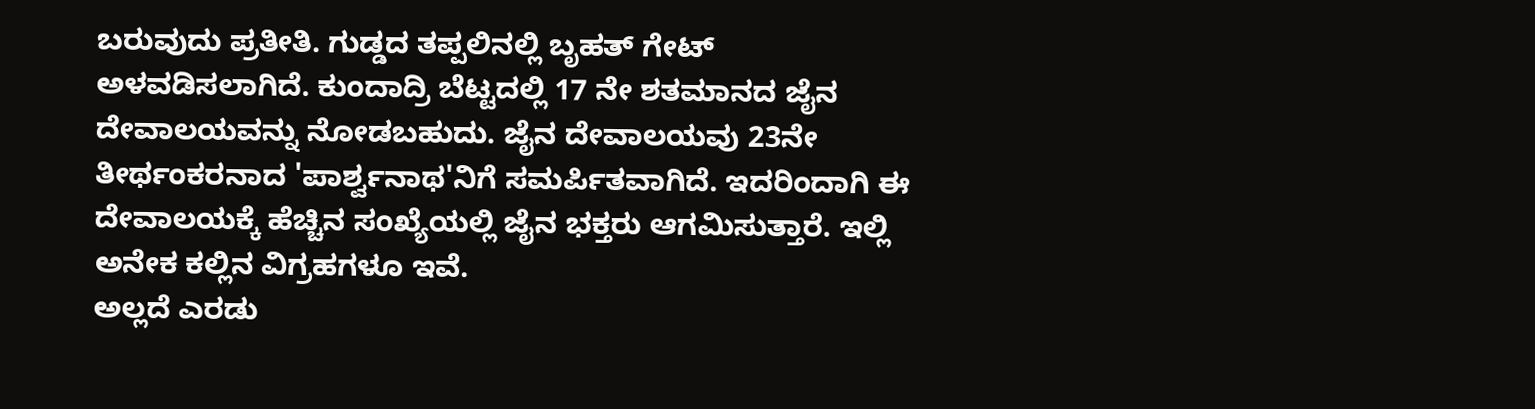ಬರುವುದು ಪ್ರತೀತಿ. ಗುಡ್ಡದ ತಪ್ಪಲಿನಲ್ಲಿ ಬೃಹತ್ ಗೇಟ್ ಅಳವಡಿಸಲಾಗಿದೆ. ಕುಂದಾದ್ರಿ ಬೆಟ್ಟದಲ್ಲಿ 17 ನೇ ಶತಮಾನದ ಜೈನ ದೇವಾಲಯವನ್ನು ನೋಡಬಹುದು. ಜೈನ ದೇವಾಲಯವು 23ನೇ ತೀರ್ಥಂಕರನಾದ 'ಪಾರ್ಶ್ವನಾಥ'ನಿಗೆ ಸಮರ್ಪಿತವಾಗಿದೆ. ಇದರಿಂದಾಗಿ ಈ ದೇವಾಲಯಕ್ಕೆ ಹೆಚ್ಚಿನ ಸಂಖ್ಯೆಯಲ್ಲಿ ಜೈನ ಭಕ್ತರು ಆಗಮಿಸುತ್ತಾರೆ. ಇಲ್ಲಿ ಅನೇಕ ಕಲ್ಲಿನ ವಿಗ್ರಹಗಳೂ ಇವೆ.
ಅಲ್ಲದೆ ಎರಡು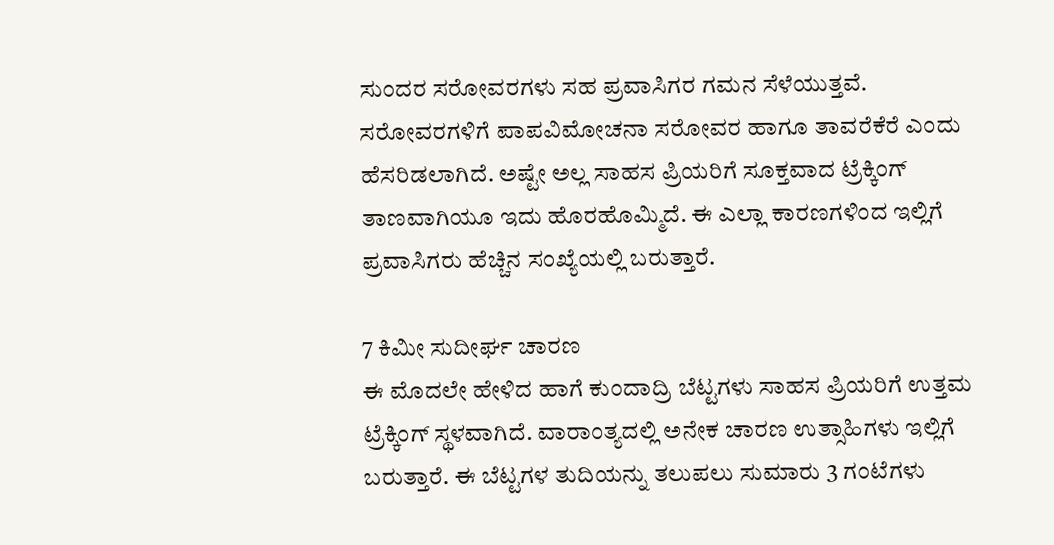ಸುಂದರ ಸರೋವರಗಳು ಸಹ ಪ್ರವಾಸಿಗರ ಗಮನ ಸೆಳೆಯುತ್ತವೆ. ಸರೋವರಗಳಿಗೆ ಪಾಪವಿಮೋಚನಾ ಸರೋವರ ಹಾಗೂ ತಾವರೆಕೆರೆ ಎಂದು ಹೆಸರಿಡಲಾಗಿದೆ. ಅಷ್ಟೇ ಅಲ್ಲ ಸಾಹಸ ಪ್ರಿಯರಿಗೆ ಸೂಕ್ತವಾದ ಟ್ರೆಕ್ಕಿಂಗ್ ತಾಣವಾಗಿಯೂ ಇದು ಹೊರಹೊಮ್ಮಿದೆ. ಈ ಎಲ್ಲಾ ಕಾರಣಗಳಿಂದ ಇಲ್ಲಿಗೆ ಪ್ರವಾಸಿಗರು ಹೆಚ್ಚಿನ ಸಂಖ್ಯೆಯಲ್ಲಿ ಬರುತ್ತಾರೆ.

7 ಕಿಮೀ ಸುದೀರ್ಘ ಚಾರಣ
ಈ ಮೊದಲೇ ಹೇಳಿದ ಹಾಗೆ ಕುಂದಾದ್ರಿ ಬೆಟ್ಟಗಳು ಸಾಹಸ ಪ್ರಿಯರಿಗೆ ಉತ್ತಮ ಟ್ರೆಕ್ಕಿಂಗ್ ಸ್ಥಳವಾಗಿದೆ. ವಾರಾಂತ್ಯದಲ್ಲಿ ಅನೇಕ ಚಾರಣ ಉತ್ಸಾಹಿಗಳು ಇಲ್ಲಿಗೆ ಬರುತ್ತಾರೆ. ಈ ಬೆಟ್ಟಗಳ ತುದಿಯನ್ನು ತಲುಪಲು ಸುಮಾರು 3 ಗಂಟೆಗಳು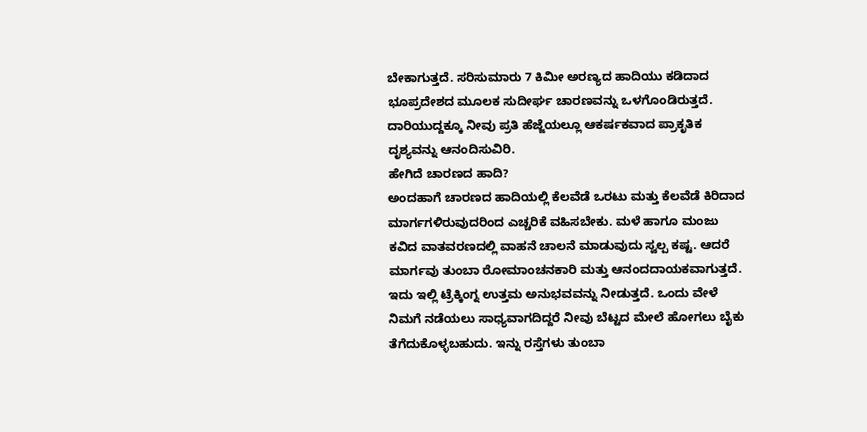ಬೇಕಾಗುತ್ತದೆ. ಸರಿಸುಮಾರು 7 ಕಿಮೀ ಅರಣ್ಯದ ಹಾದಿಯು ಕಡಿದಾದ ಭೂಪ್ರದೇಶದ ಮೂಲಕ ಸುದೀರ್ಘ ಚಾರಣವನ್ನು ಒಳಗೊಂಡಿರುತ್ತದೆ. ದಾರಿಯುದ್ದಕ್ಕೂ ನೀವು ಪ್ರತಿ ಹೆಜ್ಜೆಯಲ್ಲೂ ಆಕರ್ಷಕವಾದ ಪ್ರಾಕೃತಿಕ ದೃಶ್ಯವನ್ನು ಆನಂದಿಸುವಿರಿ.
ಹೇಗಿದೆ ಚಾರಣದ ಹಾದಿ?
ಅಂದಹಾಗೆ ಚಾರಣದ ಹಾದಿಯಲ್ಲಿ ಕೆಲವೆಡೆ ಒರಟು ಮತ್ತು ಕೆಲವೆಡೆ ಕಿರಿದಾದ ಮಾರ್ಗಗಳಿರುವುದರಿಂದ ಎಚ್ಚರಿಕೆ ವಹಿಸಬೇಕು. ಮಳೆ ಹಾಗೂ ಮಂಜು ಕವಿದ ವಾತವರಣದಲ್ಲಿ ವಾಹನೆ ಚಾಲನೆ ಮಾಡುವುದು ಸ್ವಲ್ಪ ಕಷ್ಟ. ಆದರೆ ಮಾರ್ಗವು ತುಂಬಾ ರೋಮಾಂಚನಕಾರಿ ಮತ್ತು ಆನಂದದಾಯಕವಾಗುತ್ತದೆ. ಇದು ಇಲ್ಲಿ ಟ್ರೆಕ್ಕಿಂಗ್ನ ಉತ್ತಮ ಅನುಭವವನ್ನು ನೀಡುತ್ತದೆ. ಒಂದು ವೇಳೆ ನಿಮಗೆ ನಡೆಯಲು ಸಾಧ್ಯವಾಗದಿದ್ದರೆ ನೀವು ಬೆಟ್ಟದ ಮೇಲೆ ಹೋಗಲು ಬೈಕು ತೆಗೆದುಕೊಳ್ಳಬಹುದು. ಇನ್ನು ರಸ್ತೆಗಳು ತುಂಬಾ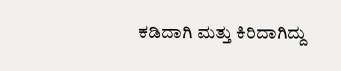ಕಡಿದಾಗಿ ಮತ್ತು ಕಿರಿದಾಗಿದ್ದು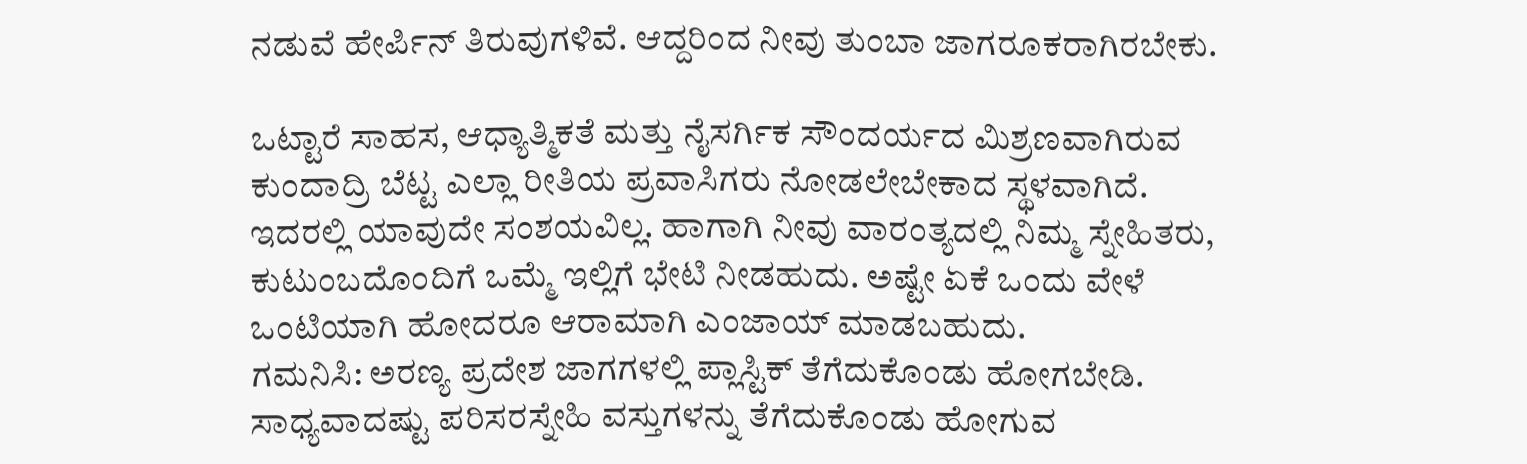ನಡುವೆ ಹೇರ್ಪಿನ್ ತಿರುವುಗಳಿವೆ. ಆದ್ದರಿಂದ ನೀವು ತುಂಬಾ ಜಾಗರೂಕರಾಗಿರಬೇಕು.

ಒಟ್ಟಾರೆ ಸಾಹಸ, ಆಧ್ಯಾತ್ಮಿಕತೆ ಮತ್ತು ನೈಸರ್ಗಿಕ ಸೌಂದರ್ಯದ ಮಿಶ್ರಣವಾಗಿರುವ ಕುಂದಾದ್ರಿ ಬೆಟ್ಟ ಎಲ್ಲಾ ರೀತಿಯ ಪ್ರವಾಸಿಗರು ನೋಡಲೇಬೇಕಾದ ಸ್ಥಳವಾಗಿದೆ. ಇದರಲ್ಲಿ ಯಾವುದೇ ಸಂಶಯವಿಲ್ಲ. ಹಾಗಾಗಿ ನೀವು ವಾರಂತ್ಯದಲ್ಲಿ ನಿಮ್ಮ ಸ್ನೇಹಿತರು, ಕುಟುಂಬದೊಂದಿಗೆ ಒಮ್ಮೆ ಇಲ್ಲಿಗೆ ಭೇಟಿ ನೀಡಹುದು. ಅಷ್ಟೇ ಏಕೆ ಒಂದು ವೇಳೆ ಒಂಟಿಯಾಗಿ ಹೋದರೂ ಆರಾಮಾಗಿ ಎಂಜಾಯ್ ಮಾಡಬಹುದು.
ಗಮನಿಸಿ: ಅರಣ್ಯ ಪ್ರದೇಶ ಜಾಗಗಳಲ್ಲಿ ಪ್ಲಾಸ್ಟಿಕ್ ತೆಗೆದುಕೊಂಡು ಹೋಗಬೇಡಿ. ಸಾಧ್ಯವಾದಷ್ಟು ಪರಿಸರಸ್ನೇಹಿ ವಸ್ತುಗಳನ್ನು ತೆಗೆದುಕೊಂಡು ಹೋಗುವ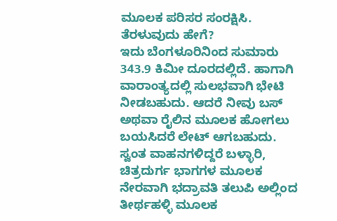ಮೂಲಕ ಪರಿಸರ ಸಂರಕ್ಷಿಸಿ.
ತೆರಳುವುದು ಹೇಗೆ?
ಇದು ಬೆಂಗಳೂರಿನಿಂದ ಸುಮಾರು 343.9 ಕಿಮೀ ದೂರದಲ್ಲಿದೆ. ಹಾಗಾಗಿ ವಾರಾಂತ್ಯದಲ್ಲಿ ಸುಲಭವಾಗಿ ಭೇಟಿ ನೀಡಬಹುದು. ಆದರೆ ನೀವು ಬಸ್ ಅಥವಾ ರೈಲಿನ ಮೂಲಕ ಹೋಗಲು ಬಯಸಿದರೆ ಲೇಟ್ ಆಗಬಹುದು. ಸ್ವಂತ ವಾಹನಗಳಿದ್ದರೆ ಬಳ್ಳಾರಿ, ಚಿತ್ರದುರ್ಗ ಭಾಗಗಳ ಮೂಲಕ ನೇರವಾಗಿ ಭದ್ರಾವತಿ ತಲುಪಿ ಅಲ್ಲಿಂದ ತೀರ್ಥಹಳ್ಳಿ ಮೂಲಕ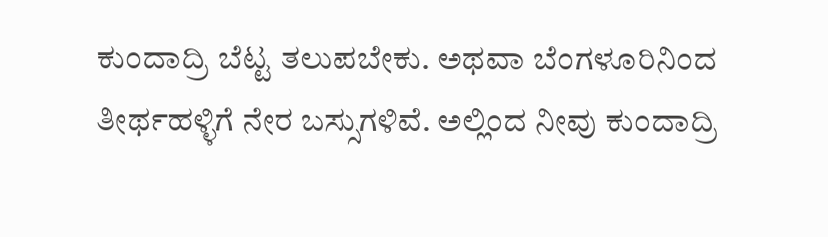ಕುಂದಾದ್ರಿ ಬೆಟ್ಟ ತಲುಪಬೇಕು. ಅಥವಾ ಬೆಂಗಳೂರಿನಿಂದ ತೀರ್ಥಹಳ್ಳಿಗೆ ನೇರ ಬಸ್ಸುಗಳಿವೆ. ಅಲ್ಲಿಂದ ನೀವು ಕುಂದಾದ್ರಿ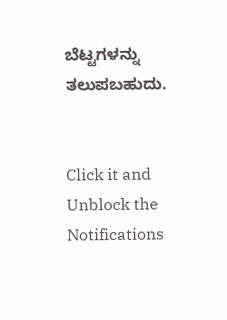ಬೆಟ್ಟಗಳನ್ನು ತಲುಪಬಹುದು.


Click it and Unblock the Notifications